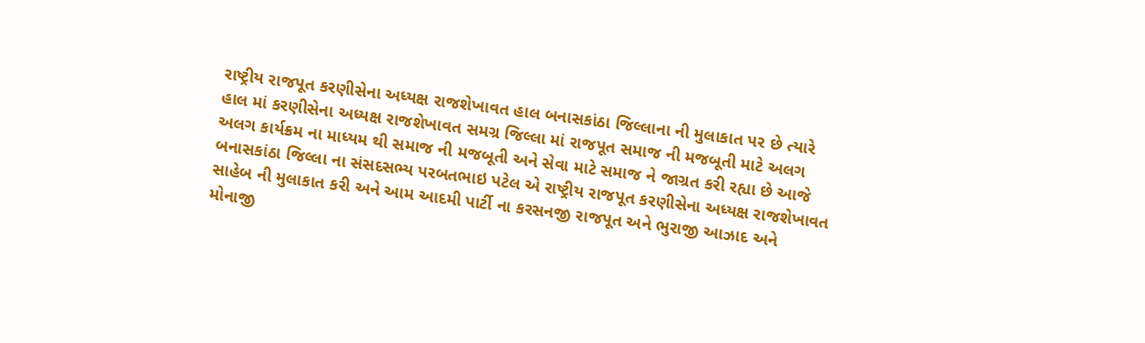રાષ્ટ્રીય રાજપૂત કરણીસેના અધ્યક્ષ રાજશેખાવત હાલ બનાસકાંઠા જિલ્લાના ની મુલાકાત પર છે ત્યારે હાલ માં કરણીસેના અધ્યક્ષ રાજશેખાવત સમગ્ર જિલ્લા માં રાજપૂત સમાજ ની મજબૂતી માટે અલગ અલગ કાર્યક્રમ ના માધ્યમ થી સમાજ ની મજબૂતી અને સેવા માટે સમાજ ને જાગ્રત કરી રહ્યા છે આજે બનાસકાંઠા જિલ્લા ના સંસદસભ્ય પરબતભાઇ પટેલ એ રાષ્ટ્રીય રાજપૂત કરણીસેના અધ્યક્ષ રાજશેખાવત સાહેબ ની મુલાકાત કરી અને આમ આદમી પાર્ટી ના કરસનજી રાજપૂત અને ભુરાજી આઝાદ અને મોનાજી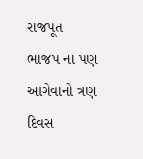રાજપૂત ભાજપ ના પણ આગેવાનો ત્રણ દિવસ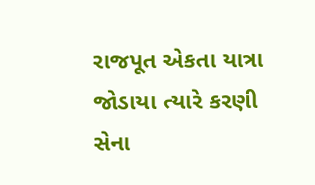રાજપૂત એકતા યાત્રા જોડાયા ત્યારે કરણી સેના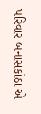પરિવાર બનાસકાંઠા એ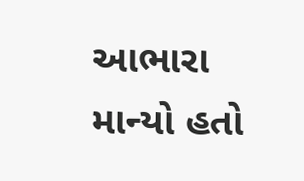આભારા માન્યો હતો